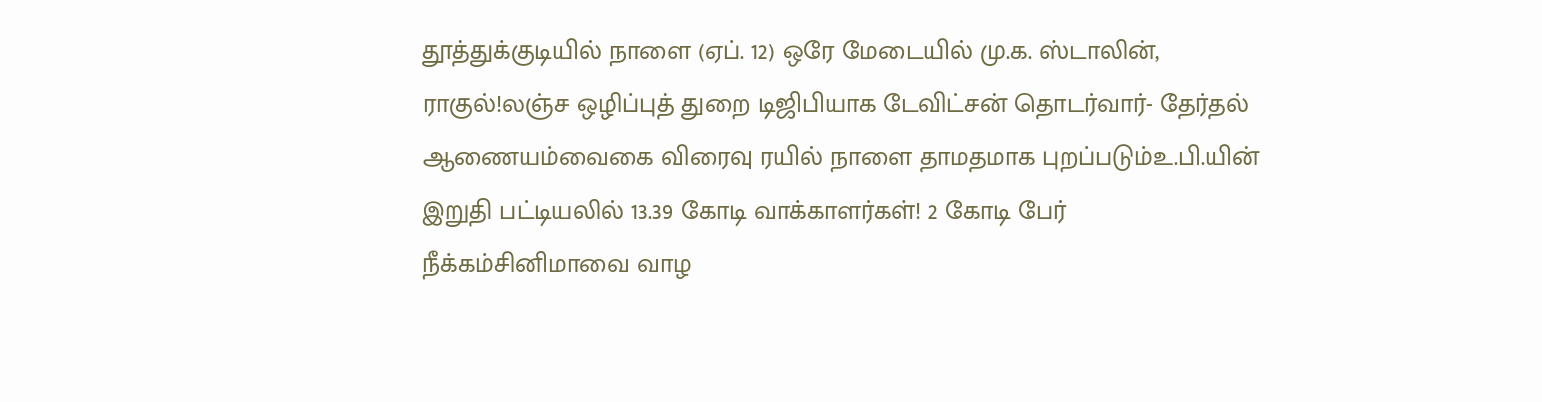தூத்துக்குடியில் நாளை (ஏப். 12) ஒரே மேடையில் மு.க. ஸ்டாலின், ராகுல்!லஞ்ச ஒழிப்புத் துறை டிஜிபியாக டேவிட்சன் தொடர்வார்- தேர்தல் ஆணையம்வைகை விரைவு ரயில் நாளை தாமதமாக புறப்படும்உ.பி.யின் இறுதி பட்டியலில் 13.39 கோடி வாக்காளர்கள்! 2 கோடி பேர் நீக்கம்சினிமாவை வாழ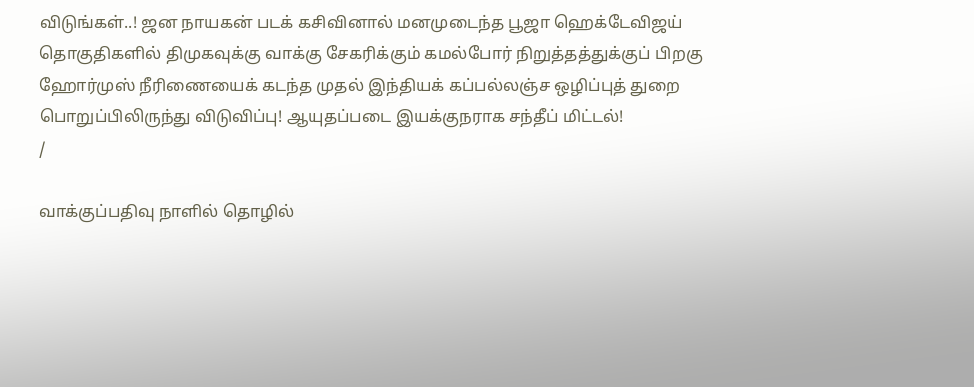விடுங்கள்..! ஜன நாயகன் படக் கசிவினால் மனமுடைந்த பூஜா ஹெக்டேவிஜய் தொகுதிகளில் திமுகவுக்கு வாக்கு சேகரிக்கும் கமல்போர் நிறுத்தத்துக்குப் பிறகு ஹோர்முஸ் நீரிணையைக் கடந்த முதல் இந்தியக் கப்பல்லஞ்ச ஒழிப்புத் துறை பொறுப்பிலிருந்து விடுவிப்பு! ஆயுதப்படை இயக்குநராக சந்தீப் மிட்டல்!
/

வாக்குப்பதிவு நாளில் தொழில்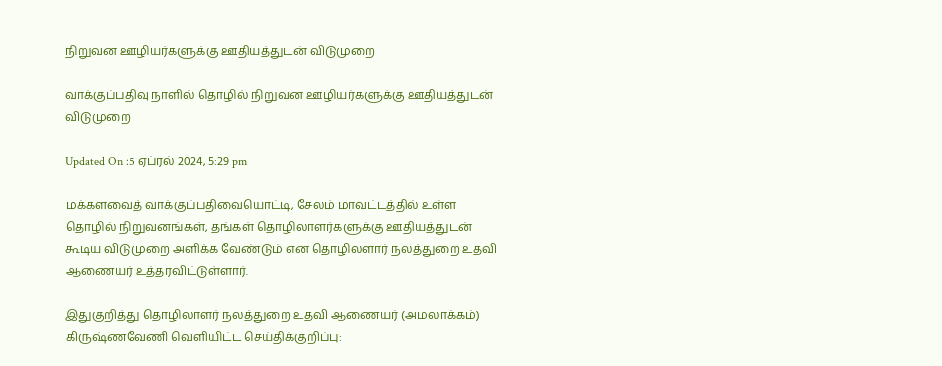நிறுவன ஊழியர்களுக்கு ஊதியத்துடன் விடுமுறை

வாக்குப்பதிவு நாளில் தொழில் நிறுவன ஊழியர்களுக்கு ஊதியத்துடன் விடுமுறை

Updated On :5 ஏப்ரல் 2024, 5:29 pm

மக்களவைத் வாக்குப்பதிவையொட்டி, சேலம் மாவட்டத்தில் உள்ள தொழில் நிறுவனங்கள், தங்கள் தொழிலாளர்களுக்கு ஊதியத்துடன் கூடிய விடுமுறை அளிக்க வேண்டும் என தொழிலளார் நலத்துறை உதவி ஆணையர் உத்தரவிட்டுள்ளார்.

இதுகுறித்து தொழிலாளர் நலத்துறை உதவி ஆணையர் (அமலாக்கம்) கிருஷ்ணவேணி வெளியிட்ட செய்திக்குறிப்பு: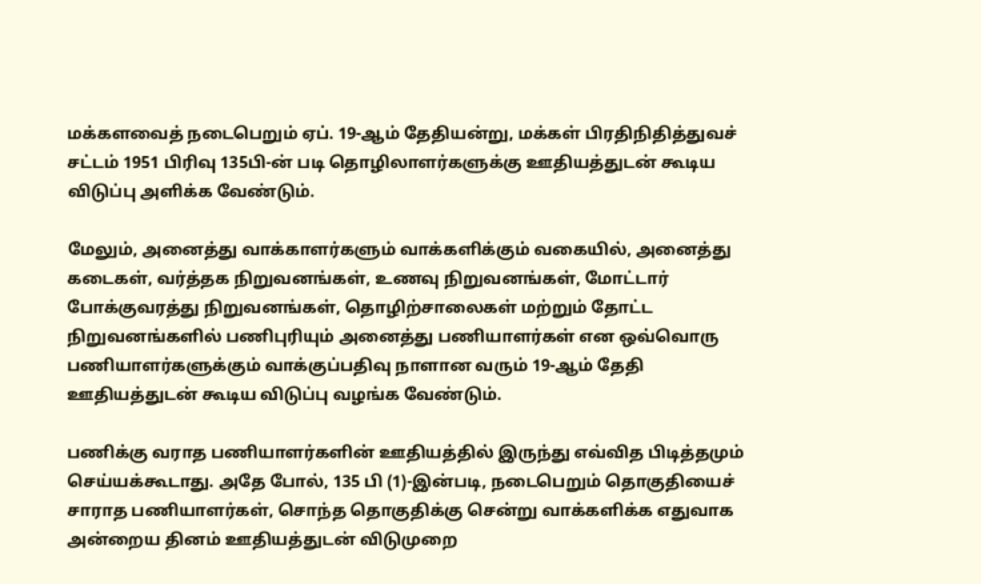மக்களவைத் நடைபெறும் ஏப். 19-ஆம் தேதியன்று, மக்கள் பிரதிநிதித்துவச் சட்டம் 1951 பிரிவு 135பி-ன் படி தொழிலாளர்களுக்கு ஊதியத்துடன் கூடிய விடுப்பு அளிக்க வேண்டும்.

மேலும், அனைத்து வாக்காளர்களும் வாக்களிக்கும் வகையில், அனைத்து கடைகள், வர்த்தக நிறுவனங்கள், உணவு நிறுவனங்கள், மோட்டார் போக்குவரத்து நிறுவனங்கள், தொழிற்சாலைகள் மற்றும் தோட்ட நிறுவனங்களில் பணிபுரியும் அனைத்து பணியாளர்கள் என ஒவ்வொரு பணியாளர்களுக்கும் வாக்குப்பதிவு நாளான வரும் 19-ஆம் தேதி ஊதியத்துடன் கூடிய விடுப்பு வழங்க வேண்டும்.

பணிக்கு வராத பணியாளர்களின் ஊதியத்தில் இருந்து எவ்வித பிடித்தமும் செய்யக்கூடாது. அதே போல், 135 பி (1)-இன்படி, நடைபெறும் தொகுதியைச் சாராத பணியாளர்கள், சொந்த தொகுதிக்கு சென்று வாக்களிக்க எதுவாக அன்றைய தினம் ஊதியத்துடன் விடுமுறை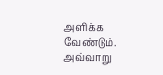அளிக்க வேண்டும். அவ்வாறு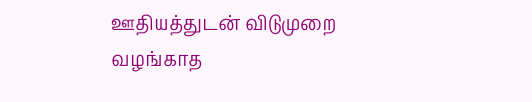ஊதியத்துடன் விடுமுறை வழங்காத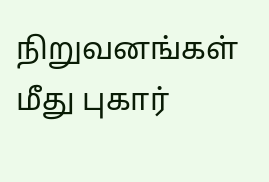நிறுவனங்கள் மீது புகார்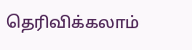தெரிவிக்கலாம்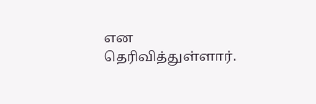என தெரிவித்துள்ளார்.